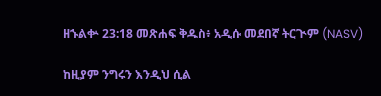ዘኁልቍ 23:18 መጽሐፍ ቅዱስ፥ አዲሱ መደበኛ ትርጒም (NASV)

ከዚያም ንግሩን እንዲህ ሲል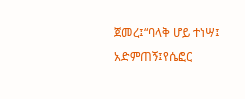ጀመረ፤“ባላቅ ሆይ ተነሣ፤ አድምጠኝ፤የሴፎር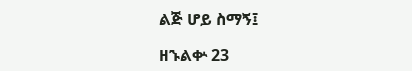ልጅ ሆይ ስማኝ፤

ዘኁልቍ 23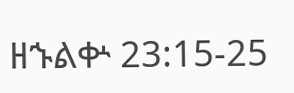ዘኁልቍ 23:15-25